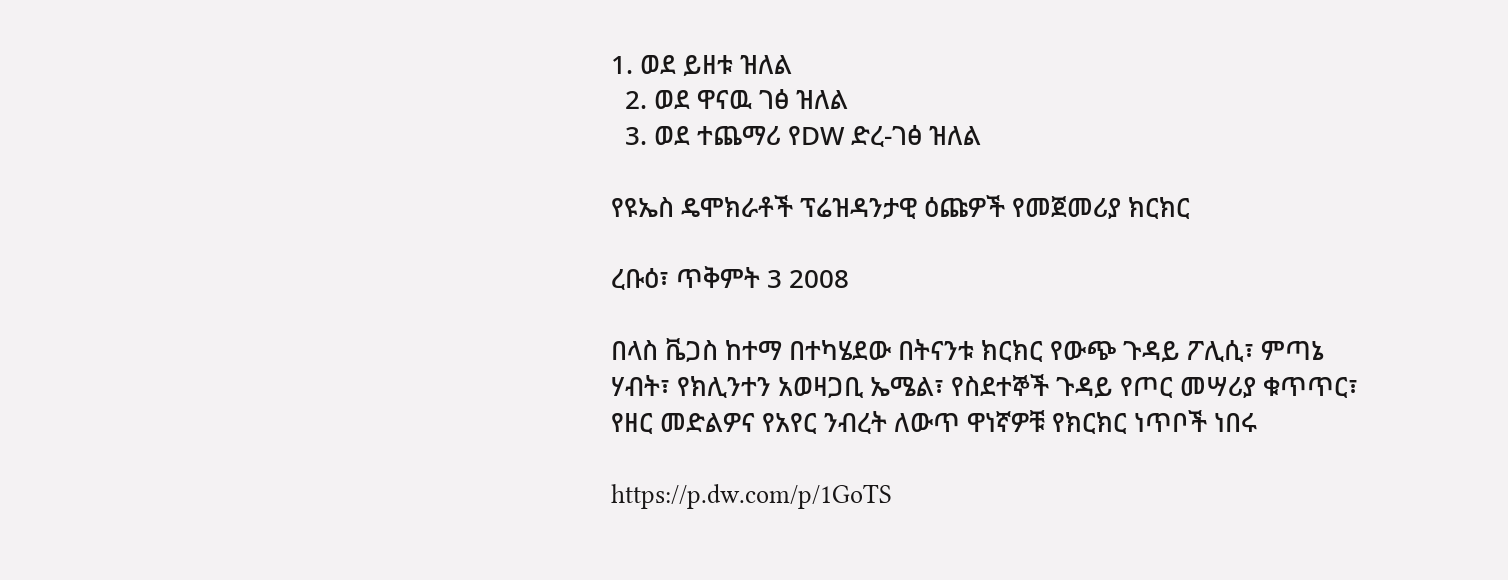1. ወደ ይዘቱ ዝለል
  2. ወደ ዋናዉ ገፅ ዝለል
  3. ወደ ተጨማሪ የDW ድረ-ገፅ ዝለል

የዩኤስ ዴሞክራቶች ፕሬዝዳንታዊ ዕጩዎች የመጀመሪያ ክርክር

ረቡዕ፣ ጥቅምት 3 2008

በላስ ቬጋስ ከተማ በተካሄደው በትናንቱ ክርክር የውጭ ጉዳይ ፖሊሲ፣ ምጣኔ ሃብት፣ የክሊንተን አወዛጋቢ ኤሜል፣ የስደተኞች ጉዳይ የጦር መሣሪያ ቁጥጥር፣ የዘር መድልዎና የአየር ንብረት ለውጥ ዋነኛዎቹ የክርክር ነጥቦች ነበሩ

https://p.dw.com/p/1GoTS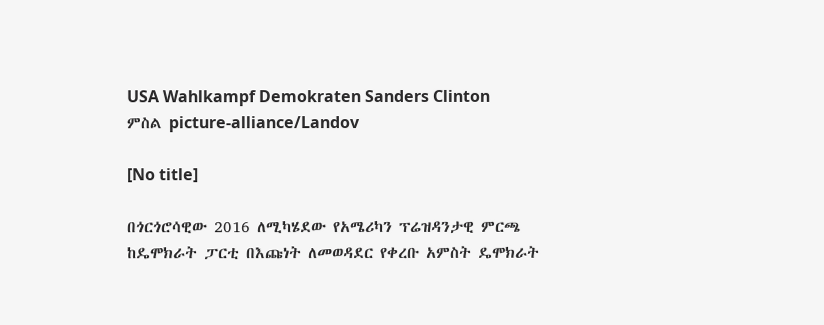USA Wahlkampf Demokraten Sanders Clinton
ምስል picture-alliance/Landov

[No title]

በጎርጎሮሳዊው 2016 ለሚካሄደው የአሜሪካን ፕሬዝዳንታዊ ምርጫ ከዴሞክራት ፓርቲ በእጩነት ለመወዳደር የቀረቡ አምስት ዴሞክራት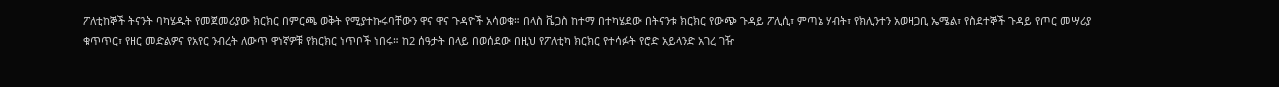ፖለቲከኞች ትናንት ባካሄዱት የመጀመሪያው ክርክር በምርጫ ወቅት የሚያተኩሩባቸውን ዋና ዋና ጉዳዮች አሳወቁ። በላስ ቬጋስ ከተማ በተካሄደው በትናንቱ ክርክር የውጭ ጉዳይ ፖሊሲ፣ ምጣኔ ሃብት፣ የክሊንተን አወዛጋቢ ኤሜል፣ የስደተኞች ጉዳይ የጦር መሣሪያ ቁጥጥር፣ የዘር መድልዎና የአየር ንብረት ለውጥ ዋነኛዎቹ የክርክር ነጥቦች ነበሩ። ከ2 ሰዓታት በላይ በወሰደው በዚህ የፖለቲካ ክርክር የተሳፉት የሮድ አይላንድ አገረ ገዥ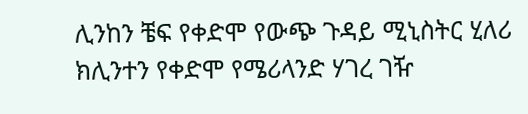ሊንከን ቼፍ የቀድሞ የውጭ ጉዳይ ሚኒስትር ሂለሪ ክሊንተን የቀድሞ የሜሪላንድ ሃገረ ገዥ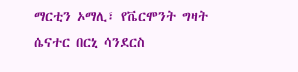ማርቲን ኦማሊ፣ የቬርሞንት ግዛት ሴናተር በርኒ ሳንደርስ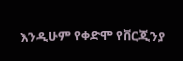እንዲሁም የቀድሞ የቨርጂንያ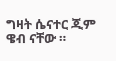ግዛት ሴናተር ጂም ዌብ ናቸው ።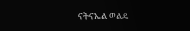ናትናኤል ወልዴ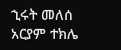ኂሩት መለሰ
አርያም ተክሌ